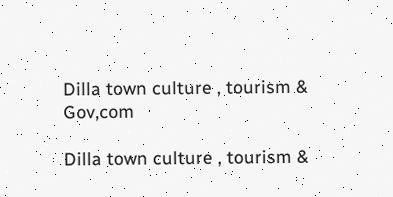Dilla town culture , tourism & Gov,com

Dilla town culture , tourism &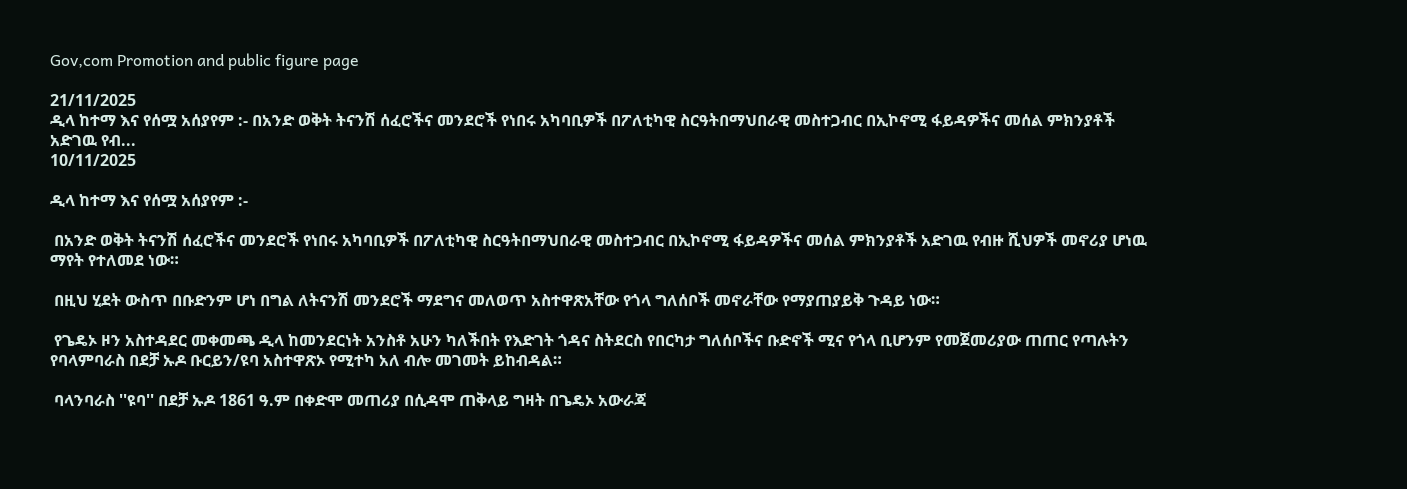Gov,com Promotion and public figure page

21/11/2025
ዲላ ከተማ እና የሰሟ አሰያየም :- በአንድ ወቅት ትናንሽ ሰፈሮችና መንደሮች የነበሩ አካባቢዎች በፖለቲካዊ ስርዓትበማህበራዊ መስተጋብር በኢኮኖሚ ፋይዳዎችና መሰል ምክንያቶች አድገዉ የብ...
10/11/2025

ዲላ ከተማ እና የሰሟ አሰያየም :-

 በአንድ ወቅት ትናንሽ ሰፈሮችና መንደሮች የነበሩ አካባቢዎች በፖለቲካዊ ስርዓትበማህበራዊ መስተጋብር በኢኮኖሚ ፋይዳዎችና መሰል ምክንያቶች አድገዉ የብዙ ሺህዎች መኖሪያ ሆነዉ ማየት የተለመደ ነው።

 በዚህ ሂደት ውስጥ በቡድንም ሆነ በግል ለትናንሽ መንደሮች ማደግና መለወጥ አስተዋጽአቸው የጎላ ግለሰቦች መኖራቸው የማያጠያይቅ ጉዳይ ነው።

 የጌዴኦ ዞን አስተዳደር መቀመጫ ዲላ ከመንደርነት አንስቶ አሁን ካለችበት የእድገት ጎዳና ስትደርስ የበርካታ ግለሰቦችና ቡድኖች ሚና የጎላ ቢሆንም የመጀመሪያው ጠጠር የጣሉትን የባላምባራስ በደቻ ኡዶ ቡርይን/ዩባ አስተዋጽኦ የሚተካ አለ ብሎ መገመት ይከብዳል።

 ባላንባራስ ''ዩባ'' በደቻ ኡዶ 1861 ዓ.ም በቀድሞ መጠሪያ በሲዳሞ ጠቅላይ ግዛት በጌዴኦ አውራጃ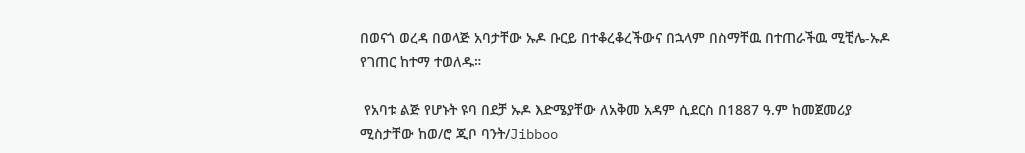በወናጎ ወረዳ በወላጅ አባታቸው ኡዶ ቡርይ በተቆረቆረችውና በኋላም በስማቸዉ በተጠራችዉ ሚቺሌ-ኡዶ የገጠር ከተማ ተወለዱ።

 የአባቱ ልጅ የሆኑት ዩባ በደቻ ኡዶ እድሜያቸው ለአቅመ አዳም ሲደርስ በ1887 ዓ.ም ከመጀመሪያ ሚስታቸው ከወ/ሮ ጂቦ ባንት/Jibboo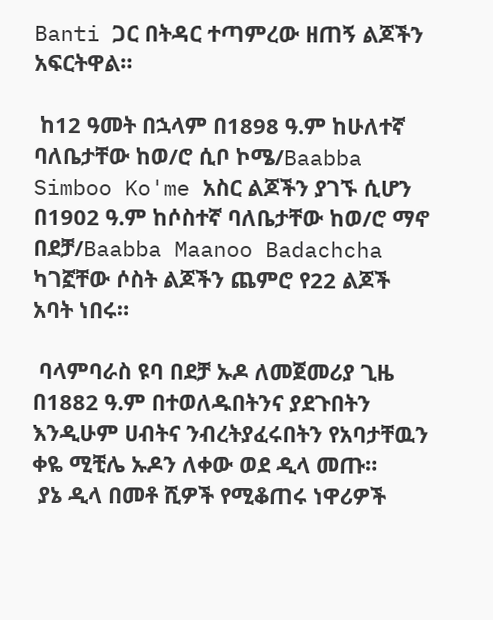Banti ጋር በትዳር ተጣምረው ዘጠኝ ልጆችን አፍርትዋል።

 ከ12 ዓመት በኋላም በ1898 ዓ.ም ከሁለተኛ ባለቤታቸው ከወ/ሮ ሲቦ ኮሜ/Baabba Simboo Ko'me አስር ልጆችን ያገኙ ሲሆን በ1902 ዓ.ም ከሶስተኛ ባለቤታቸው ከወ/ሮ ማኖ በደቻ/Baabba Maanoo Badachcha ካገኟቸው ሶስት ልጆችን ጨምሮ የ22 ልጆች አባት ነበሩ።

 ባላምባራስ ዩባ በደቻ ኡዶ ለመጀመሪያ ጊዜ በ1882 ዓ.ም በተወለዱበትንና ያደጉበትን እንዲሁም ሀብትና ንብረትያፈሩበትን የአባታቸዉን ቀዬ ሚቺሌ ኡዶን ለቀው ወደ ዲላ መጡ።
 ያኔ ዲላ በመቶ ሺዎች የሚቆጠሩ ነዋሪዎች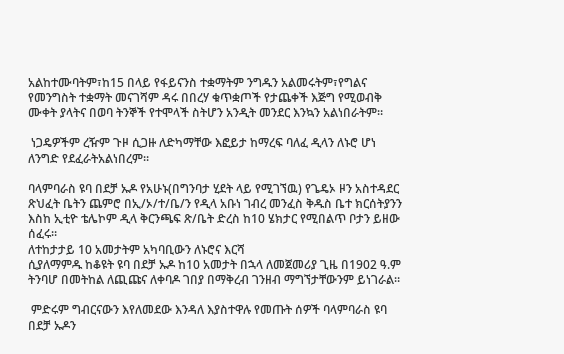አልከተሙባትም፣ከ15 በላይ የፋይናንስ ተቋማትም ንግዱን አልመሩትም፣የግልና የመንግስት ተቋማት መናገሻም ዳሩ በበረሃ ቁጥቋጦች የታጨቀች እጅግ የሚወብቅ ሙቀት ያላትና በወባ ትንኞች የተሞላች ስትሆን አንዲት መንደር እንኳን አልነበራትም።

 ነጋዴዎችም ረዥም ጉዞ ሲጋዙ ለድካማቸው እፎይታ ከማረፍ ባለፈ ዲላን ለኑሮ ሆነ ለንግድ የደፈራትአልነበረም።

ባላምባራስ ዩባ በደቻ ኡዶ የአሁኑ(በግንባታ ሂደት ላይ የሚገኘዉ) የጌዴኦ ዞን አስተዳደር ጽህፈት ቤትን ጨምሮ በኢ/ኦ/ተ/ቤ/ን የዲላ አቡነ ገብረ መንፈስ ቅዱስ ቤተ ክርሰትያንን እስከ ኢቲዮ ቴሌኮም ዲላ ቅርንጫፍ ጽ/ቤት ድረስ ከ10 ሄክታር የሚበልጥ ቦታን ይዘው ሰፈሩ።
ለተከታታይ 10 አመታትም አካባቢውን ለኑሮና እርሻ
ሲያለማምዱ ከቆዩት ዩባ በደቻ ኡዶ ከ10 አመታት በኋላ ለመጀመሪያ ጊዜ በ1902 ዓ.ም ትንባሆ በመትከል ለጪጩና ለቀባዶ ገበያ በማቅረብ ገንዘብ ማግኘታቸውንም ይነገራል።

 ምድሩም ግብርናውን እየለመደው እንዳለ እያስተዋሉ የመጡት ሰዎች ባላምባራስ ዩባ በደቻ ኡዶን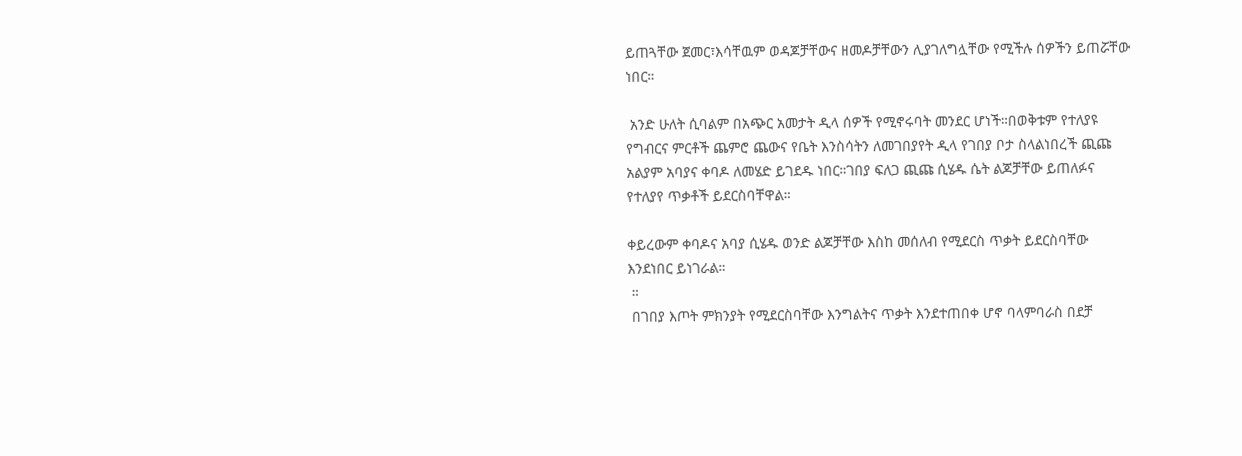ይጠጓቸው ጀመር፣እሳቸዉም ወዳጆቻቸውና ዘመዶቻቸውን ሊያገለግሏቸው የሚችሉ ሰዎችን ይጠሯቸው ነበር።

 አንድ ሁለት ሲባልም በአጭር አመታት ዲላ ሰዎች የሚኖሩባት መንደር ሆነች።በወቅቱም የተለያዩ የግብርና ምርቶች ጨምሮ ጨውና የቤት እንስሳትን ለመገበያየት ዲላ የገበያ ቦታ ስላልነበረች ጪጩ አልያም አባያና ቀባዶ ለመሄድ ይገደዱ ነበር።ገበያ ፍለጋ ጪጩ ሲሄዱ ሴት ልጆቻቸው ይጠለፉና የተለያየ ጥቃቶች ይደርስባቸዋል።

ቀይረውም ቀባዶና አባያ ሲሄዱ ወንድ ልጆቻቸው እስከ መሰለብ የሚደርስ ጥቃት ይደርስባቸው እንደነበር ይነገራል።
 ።
 በገበያ እጦት ምክንያት የሚደርስባቸው እንግልትና ጥቃት እንደተጠበቀ ሆኖ ባላምባራስ በደቻ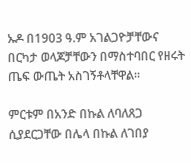ኡዶ በ1903 ዓ.ም አገልጋዮቻቸውና በርካታ ወላጆቻቸውን በማስተባበር የዘሩት ጤፍ ውጤት አስገኝቶላቸዋል።

ምርቱም በአንድ በኩል ለባለጸጋ ሲያደርጋቸው በሌላ በኩል ለገበያ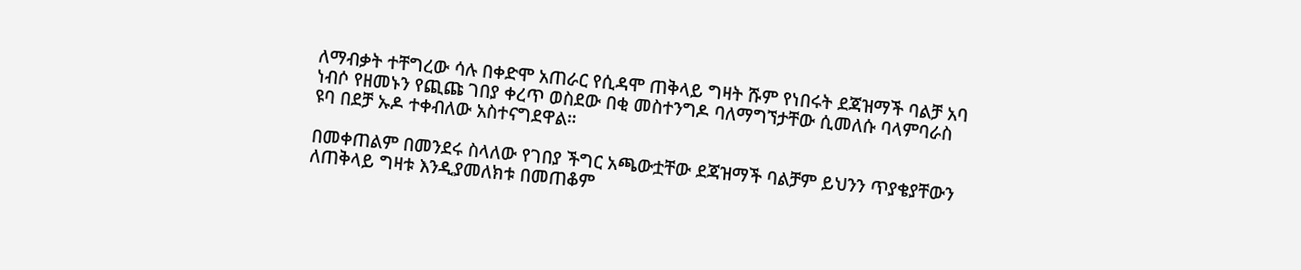ለማብቃት ተቸግረው ሳሉ በቀድሞ አጠራር የሲዳሞ ጠቅላይ ግዛት ሹም የነበሩት ደጃዝማች ባልቻ አባ ነብሶ የዘመኑን የጪጩ ገበያ ቀረጥ ወስደው በቂ መስተንግዶ ባለማግኘታቸው ሲመለሱ ባላምባራስ ዩባ በደቻ ኡዶ ተቀብለው አስተናግደዋል።

በመቀጠልም በመንደሩ ስላለው የገበያ ችግር አጫውቷቸው ደጃዝማች ባልቻም ይህንን ጥያቄያቸውን ለጠቅላይ ግዛቱ እንዲያመለክቱ በመጠቆም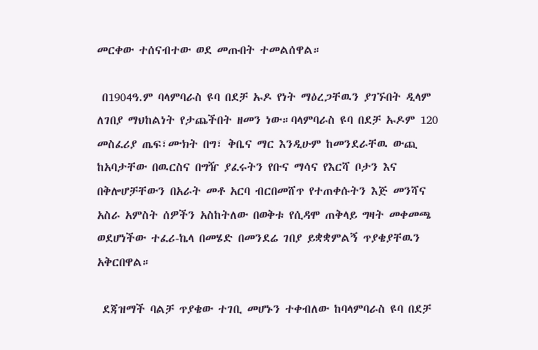መርቀው ተሰናብተው ወደ መጡበት ተመልሰዋል።

 በ1904ዓ.ም ባላምባራስ ዩባ በደቻ ኡዶ የነት ማዕረጋቸዉን ያገኙበት ዲላም ለገበያ ማህከልነት የታጨችበት ዘመን ነው።ባላምባራስ ዩባ በደቻ ኡዶም 120 መስፈሪያ ጤፍ፣ሙክት በግ፣ ቅቤና ማር እንዲሁም ከመንደራቸዉ ውጪ ከአባታቸው በዉርስና በግዥ ያፈሩትን የቡና ማሳና የእርሻ ቦታን እና በቅሎሆቻቸውን በአራት መቶ አርባ ብርበመሸጥ የተጠቀሱትን እጅ መንሻና አስራ አምስት ሰዎችን አስከትለው በወቅቱ የሲዳሞ ጠቅላይ ግዛት መቀመጫ ወደሆነችው ተፈሪ-ኬላ በመሄድ በመንደሬ ገበያ ይቋቋምልኝ ጥያቄያቸዉን አቅርበዋል።

 ደጃዝማች ባልቻ ጥያቄው ተገቢ መሆኑን ተቀብለው ከባላምባራስ ዩባ በደቻ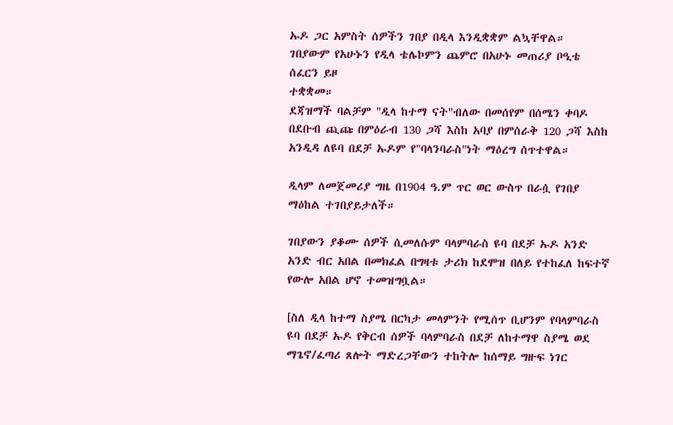ኡዶ ጋር አምስት ሰዎችን ገበያ በዲላ እንዲቋቋም ልኳቸዋል።
ገበያውም የአሁኑን የዲላ ቴሌኮምን ጨምሮ በአሁኑ መጠሪያ ቦዒቴ ሰፈርን ይዞ
ተቋቋመ።
ደጃዝማች ባልቻም "ዲላ ከተማ ናት"ብለው በመሰየም በሰሜን ቀባዶ በደቡብ ጪጩ በምዕራብ 130 ጋሻ እስከ አባያ በምሰራቅ 120 ጋሻ እስከ አንዲዳ ለዩባ በደቻ ኡዶም የ"ባላንባራስ"ነት ማዕረግ ሰጥተዋል።

ዲላም ለመጀመሪያ ግዜ በ1904 ዓ.ም ጥር ወር ውስጥ በራሷ የገበያ ማዕከል ተገበያይታለች።

ገበያውን ያቆሙ ሰዎች ሲመለሱም ባላምባራስ ዩባ በደቻ ኡዶ አንድ አንድ ብር አበል በመክፈል በግዛቱ ታሪክ ከደሞዝ በለይ የተከፈለ ከፍተኛ የውሎ አበል ሆኖ ተመዝግቧል።

[ስለ ዲላ ከተማ ስያሜ በርካታ መላምንት የሚሰጥ ቢሆንም የባላምባራስ ዩባ በደቻ ኡዶ የቅርብ ሰዎች ባላምባራስ በደቻ ለከተማዋ ስያሜ ወደ ማጌኖ/ፈጣሪ ጸሎት ማድረጋቸውን ተከትሎ ከሰማይ ግዙፍ ነገር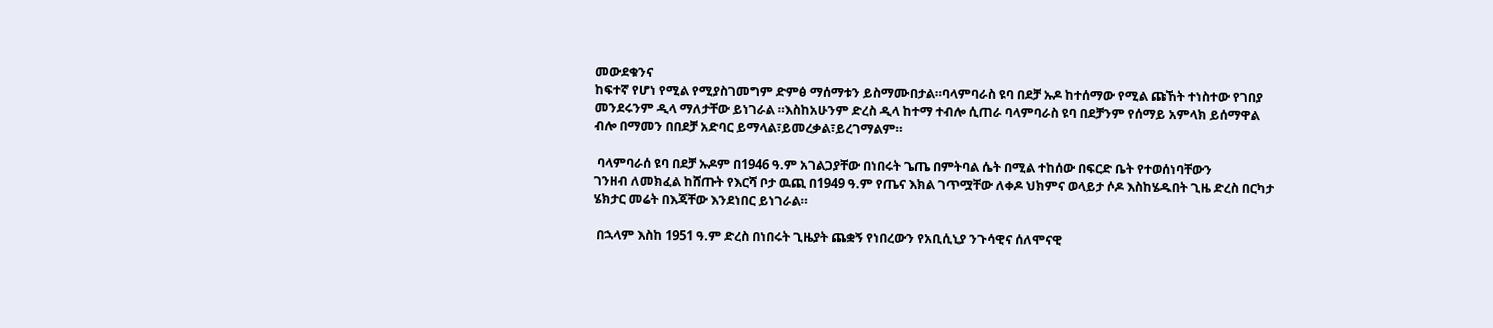መውደቁንና
ከፍተኛ የሆነ የሚል የሚያስገመግም ድምፅ ማሰማቱን ይስማሙበታል።ባላምባራስ ዩባ በደቻ ኡዶ ከተሰማው የሚል ጩኸት ተነስተው የገበያ መንደሩንም ዲላ ማለታቸው ይነገራል ።እስከአሁንም ድረስ ዲላ ከተማ ተብሎ ሲጠራ ባላምባራስ ዩባ በደቻንም የሰማይ አምላክ ይሰማዋል ብሎ በማመን በበደቻ አድባር ይማላል፣ይመረቃል፣ይረገማልም።

 ባላምባራሰ ዩባ በደቻ ኡዶም በ1946 ዓ.ም አገልጋያቸው በነበሩት ጌጤ በምትባል ሴት በሚል ተከሰው በፍርድ ቤት የተወሰነባቸውን
ገንዘብ ለመክፈል ከሸጡት የእርሻ ቦታ ዉጪ በ1949 ዓ.ም የጤና እክል ገጥሟቸው ለቀዶ ህክምና ወላይታ ሶዶ እስከሄዱበት ጊዜ ድረስ በርካታ ሄክታር መሬት በእጃቸው እንደነበር ይነገራል።

 በኋላም እስከ 1951 ዓ.ም ድረስ በነበሩት ጊዜያት ጨቋኝ የነበረውን የአቢሲኒያ ንጉሳዊና ሰለሞናዊ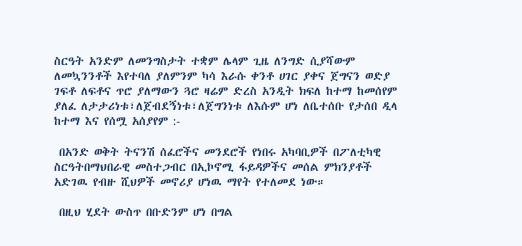ስርዓት አንድም ለመንግስታት ተቋም ሌላም ጊዜ ለንግድ ሲያሻውም ለመኳንንቶች እየተባለ ያለምንም ካሳ እራሱ ቀንቶ ሀገር ያቀና ጀግናን ወድያ ገፍቶ ለፍቶና ጥሮ ያለማውን ጓሮ ዛሬም ድረስ አንዲት ክፍለ ከተማ ከመሰየም ያለፈ ለታታሪነቱ፣ለጀብደኝነቱ፣ለጀግንነቱ ለእሱም ሆነ ለቤተሰቡ የታሰበ ዲላ ከተማ እና የሰሟ አሰያየም :-

 በአንድ ወቅት ትናንሽ ሰፈሮችና መንደሮች የነበሩ አካባቢዎች በፖለቲካዊ ስርዓትበማህበራዊ መስተጋብር በኢኮኖሚ ፋይዳዎችና መሰል ምክንያቶች አድገዉ የብዙ ሺህዎች መኖሪያ ሆነዉ ማየት የተለመደ ነው።

 በዚህ ሂደት ውስጥ በቡድንም ሆነ በግል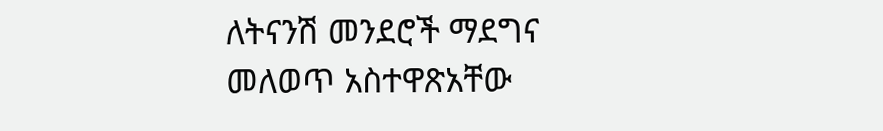ለትናንሽ መንደሮች ማደግና መለወጥ አስተዋጽአቸው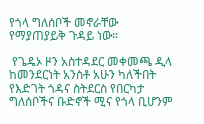የጎላ ግለሰቦች መኖራቸው የማያጠያይቅ ጉዳይ ነው።

 የጌዴኦ ዞን አስተዳደር መቀመጫ ዲላ ከመንደርነት አንስቶ አሁን ካለችበት የእድገት ጎዳና ስትደርስ የበርካታ ግለሰቦችና ቡድኖች ሚና የጎላ ቢሆንም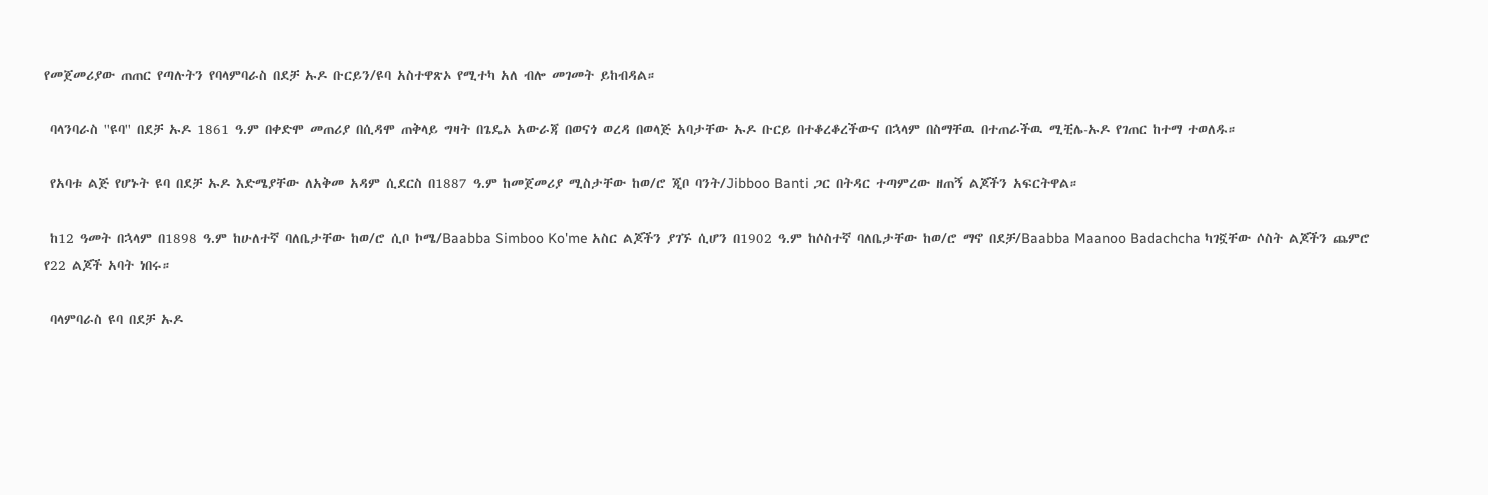የመጀመሪያው ጠጠር የጣሉትን የባላምባራስ በደቻ ኡዶ ቡርይን/ዩባ አስተዋጽኦ የሚተካ አለ ብሎ መገመት ይከብዳል።

 ባላንባራስ ''ዩባ'' በደቻ ኡዶ 1861 ዓ.ም በቀድሞ መጠሪያ በሲዳሞ ጠቅላይ ግዛት በጌዴኦ አውራጃ በወናጎ ወረዳ በወላጅ አባታቸው ኡዶ ቡርይ በተቆረቆረችውና በኋላም በስማቸዉ በተጠራችዉ ሚቺሌ-ኡዶ የገጠር ከተማ ተወለዱ።

 የአባቱ ልጅ የሆኑት ዩባ በደቻ ኡዶ እድሜያቸው ለአቅመ አዳም ሲደርስ በ1887 ዓ.ም ከመጀመሪያ ሚስታቸው ከወ/ሮ ጂቦ ባንት/Jibboo Banti ጋር በትዳር ተጣምረው ዘጠኝ ልጆችን አፍርትዋል።

 ከ12 ዓመት በኋላም በ1898 ዓ.ም ከሁለተኛ ባለቤታቸው ከወ/ሮ ሲቦ ኮሜ/Baabba Simboo Ko'me አስር ልጆችን ያገኙ ሲሆን በ1902 ዓ.ም ከሶስተኛ ባለቤታቸው ከወ/ሮ ማኖ በደቻ/Baabba Maanoo Badachcha ካገኟቸው ሶስት ልጆችን ጨምሮ የ22 ልጆች አባት ነበሩ።

 ባላምባራስ ዩባ በደቻ ኡዶ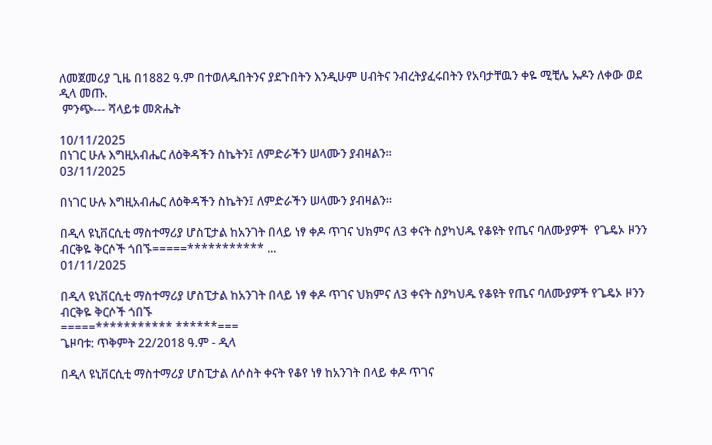ለመጀመሪያ ጊዜ በ1882 ዓ.ም በተወለዱበትንና ያደጉበትን እንዲሁም ሀብትና ንብረትያፈሩበትን የአባታቸዉን ቀዬ ሚቺሌ ኡዶን ለቀው ወደ ዲላ መጡ.
 ምንጭ--- ሻላይቱ መጽሔት

10/11/2025
በነገር ሁሉ እግዚአብሔር ለዕቅዳችን ስኬትን፤ ለምድራችን ሠላሙን ያብዛልን።
03/11/2025

በነገር ሁሉ እግዚአብሔር ለዕቅዳችን ስኬትን፤ ለምድራችን ሠላሙን ያብዛልን።

በዲላ ዩኒቨርሲቲ ማስተማሪያ ሆስፒታል ከአንገት በላይ ነፃ ቀዶ ጥገና ህክምና ለ3 ቀናት ስያካህዱ የቆዩት የጤና ባለሙያዎች  የጌዴኦ ዞንን ብርቅዬ ቅርሶች ጎበኙ=====*********** ...
01/11/2025

በዲላ ዩኒቨርሲቲ ማስተማሪያ ሆስፒታል ከአንገት በላይ ነፃ ቀዶ ጥገና ህክምና ለ3 ቀናት ስያካህዱ የቆዩት የጤና ባለሙያዎች የጌዴኦ ዞንን ብርቅዬ ቅርሶች ጎበኙ
=====*********** ******===
ጌዞባቱ: ጥቅምት 22/2018 ዓ.ም - ዲላ

በዲላ ዩኒቨርሲቲ ማስተማሪያ ሆስፒታል ለሶስት ቀናት የቆየ ነፃ ከአንገት በላይ ቀዶ ጥገና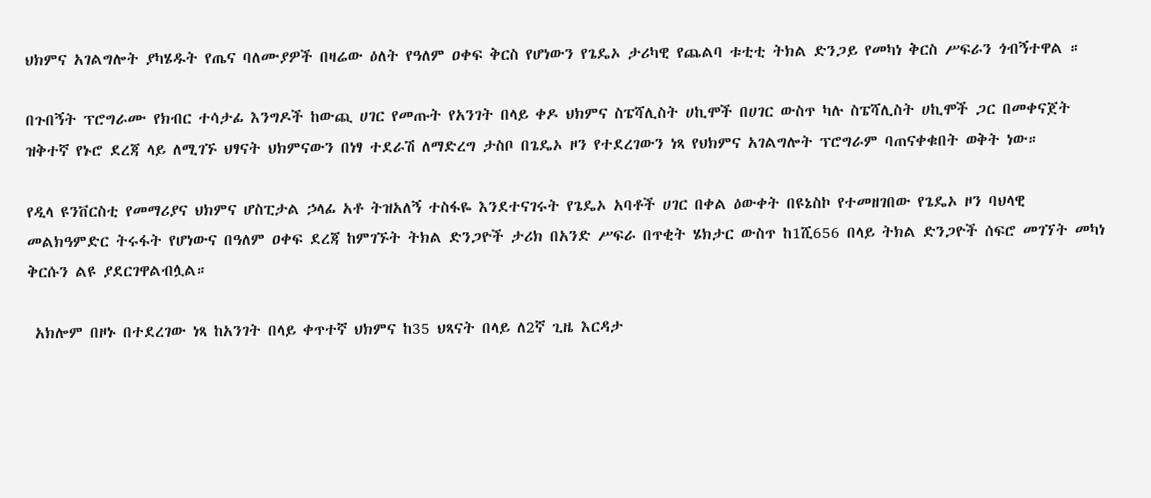ህክምና አገልግሎት ያካሄዱት የጤና ባለሙያዎች በዛሬው ዕለት የዓለም ዐቀፍ ቅርስ የሆነውን የጌዴኦ ታሪካዊ የጨልባ ቱቲቲ ትክል ድንጋይ የመካነ ቅርስ ሥፍራን ጎብኝተዋል ።

በጉበኝት ፕሮግራሙ የክብር ተሳታፊ እንግዶች ከውጪ ሀገር የመጡት የአንገት በላይ ቀዶ ህክምና ስፔሻሊስት ሀኪሞች በሀገር ውስጥ ካሉ ስፔሻሊስት ሀኪሞች ጋር በመቀናጀት ዝቅተኛ የኑሮ ደረጃ ላይ ለሚገኙ ህፃናት ህክምናውን በነፃ ተደራሽ ለማድረግ ታስቦ በጌዴኦ ዞን የተደረገውን ነጻ የህክምና አገልግሎት ፕሮግራም ባጠናቀቁበት ወቅት ነው።

የዲላ ዩንቨርስቲ የመማሪያና ህክምና ሆስፒታል ኃላፊ አቶ ትዝአለኝ ተስፋዬ እንደተናገሩት የጌዴኦ አባቶች ሀገር በቀል ዕውቀት በዩኔስኮ የተመዘገበው የጌዴኦ ዞን ባህላዊ መልክዓምድር ትሩፋት የሆነውና በዓለም ዐቀፍ ደረጃ ከምገኙት ትክል ድንጋዮች ታሪክ በአንድ ሥፍራ በጥቂት ሄክታር ውስጥ ከ1ሺ656 በላይ ትክል ድንጋዮች ሰፍሮ መገኘት መካነ ቅርሱን ልዩ ያደርገዋልብሏል።

 አክሎም በዞኑ በተደረገው ነጻ ከአንገት በላይ ቀጥተኛ ህክምና ከ35 ህጻናት በላይ ለ2ኛ ጊዜ እርዳታ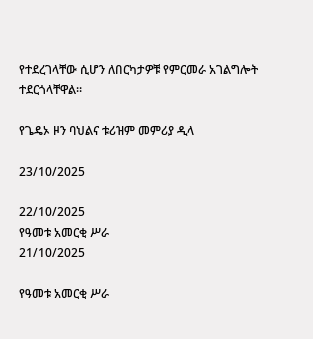የተደረገላቸው ሲሆን ለበርካታዎቹ የምርመራ አገልግሎት ተደርጎላቸዋል።

የጌዴኦ ዞን ባህልና ቱሪዝም መምሪያ ዲላ

23/10/2025

22/10/2025
የዓመቱ አመርቂ ሥራ
21/10/2025

የዓመቱ አመርቂ ሥራ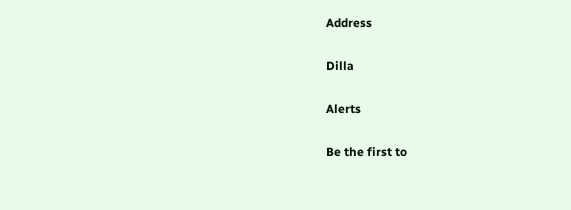Address

Dilla

Alerts

Be the first to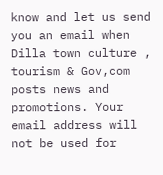know and let us send you an email when Dilla town culture , tourism & Gov,com posts news and promotions. Your email address will not be used for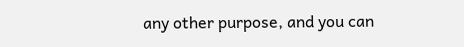any other purpose, and you can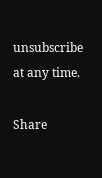unsubscribe at any time.

Share